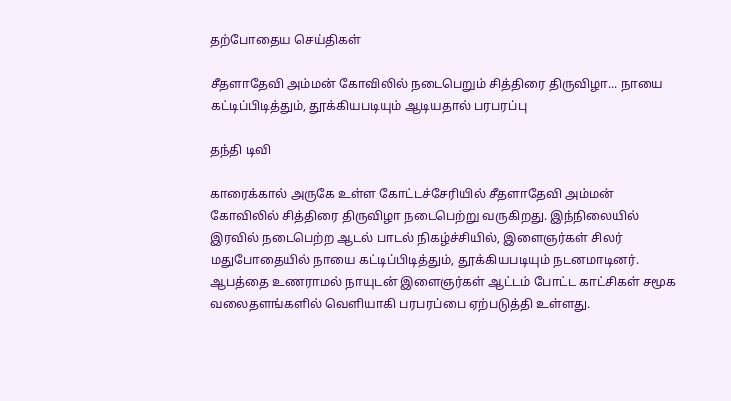தற்போதைய செய்திகள்

சீதளாதேவி அம்மன் கோவிலில் நடைபெறும் சித்திரை திருவிழா... நாயை கட்டிப்பிடித்தும், தூக்கியபடியும் ஆடியதால் பரபரப்பு

தந்தி டிவி

காரைக்கால் அருகே உள்ள கோட்டச்சேரியில் சீதளாதேவி அம்மன் கோவிலில் சித்திரை திருவிழா நடைபெற்று வருகிறது. இந்நிலையில் இரவில் நடைபெற்ற ஆடல் பாடல் நிகழ்ச்சியில், இளைஞர்கள் சிலர் மதுபோதையில் நாயை கட்டிப்பிடித்தும், தூக்கியபடியும் நடனமாடினர். ஆபத்தை உணராமல் நாயுடன் இளைஞர்கள் ஆட்டம் போட்ட காட்சிகள் சமூக வலைதளங்களில் வெளியாகி பரபரப்பை ஏற்படுத்தி உள்ளது.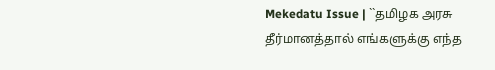Mekedatu Issue | ``தமிழக அரசு தீர்மானத்தால் எங்களுக்கு எந்த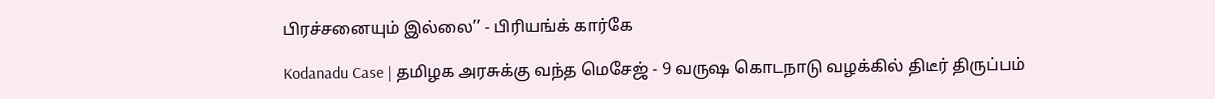பிரச்சனையும் இல்லை’’ - பிரியங்க் கார்கே

Kodanadu Case | தமிழக அரசுக்கு வந்த மெசேஜ் - 9 வருஷ கொடநாடு வழக்கில் திடீர் திருப்பம்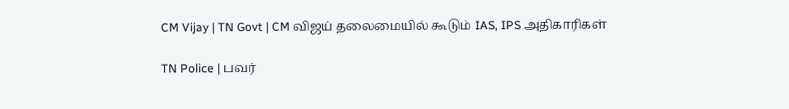CM Vijay | TN Govt | CM விஜய் தலைமையில் கூடும் IAS, IPS அதிகாரிகள்

TN Police | பவர்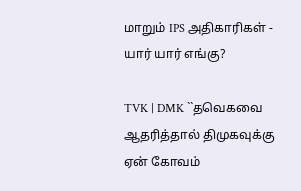மாறும் IPS அதிகாரிகள் - யார் யார் எங்கு?

TVK | DMK ``தவெகவை ஆதரித்தால் திமுகவுக்கு ஏன் கோவம்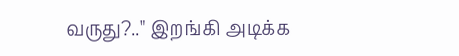வருது?.." இறங்கி அடிக்க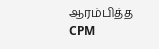ஆரம்பித்த CPM